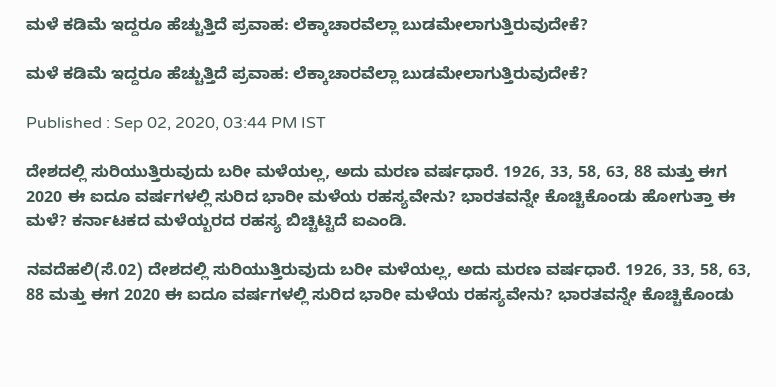ಮಳೆ ಕಡಿಮೆ ಇದ್ದರೂ ಹೆಚ್ಚುತ್ತಿದೆ ಪ್ರವಾಹ: ಲೆಕ್ಕಾಚಾರವೆಲ್ಲಾ ಬುಡಮೇಲಾಗುತ್ತಿರುವುದೇಕೆ?

ಮಳೆ ಕಡಿಮೆ ಇದ್ದರೂ ಹೆಚ್ಚುತ್ತಿದೆ ಪ್ರವಾಹ: ಲೆಕ್ಕಾಚಾರವೆಲ್ಲಾ ಬುಡಮೇಲಾಗುತ್ತಿರುವುದೇಕೆ?

Published : Sep 02, 2020, 03:44 PM IST

ದೇಶದಲ್ಲಿ ಸುರಿಯುತ್ತಿರುವುದು ಬರೀ ಮಳೆಯಲ್ಲ, ಅದು ಮರಣ ವರ್ಷಧಾರೆ. 1926, 33, 58, 63, 88 ಮತ್ತು ಈಗ 2020 ಈ ಐದೂ ವರ್ಷಗಳಲ್ಲಿ ಸುರಿದ ಭಾರೀ ಮಳೆಯ ರಹಸ್ಯವೇನು? ಭಾರತವನ್ನೇ ಕೊಚ್ಚಿಕೊಂಡು ಹೋಗುತ್ತಾ ಈ ಮಳೆ? ಕರ್ನಾಟಕದ ಮಳೆಯ್ಬರದ ರಹಸ್ಯ ಬಿಚ್ಚಿಟ್ಟಿದೆ ಐಎಂಡಿ.

ನವದೆಹಲಿ(ಸೆ.02) ದೇಶದಲ್ಲಿ ಸುರಿಯುತ್ತಿರುವುದು ಬರೀ ಮಳೆಯಲ್ಲ, ಅದು ಮರಣ ವರ್ಷಧಾರೆ. 1926, 33, 58, 63, 88 ಮತ್ತು ಈಗ 2020 ಈ ಐದೂ ವರ್ಷಗಳಲ್ಲಿ ಸುರಿದ ಭಾರೀ ಮಳೆಯ ರಹಸ್ಯವೇನು? ಭಾರತವನ್ನೇ ಕೊಚ್ಚಿಕೊಂಡು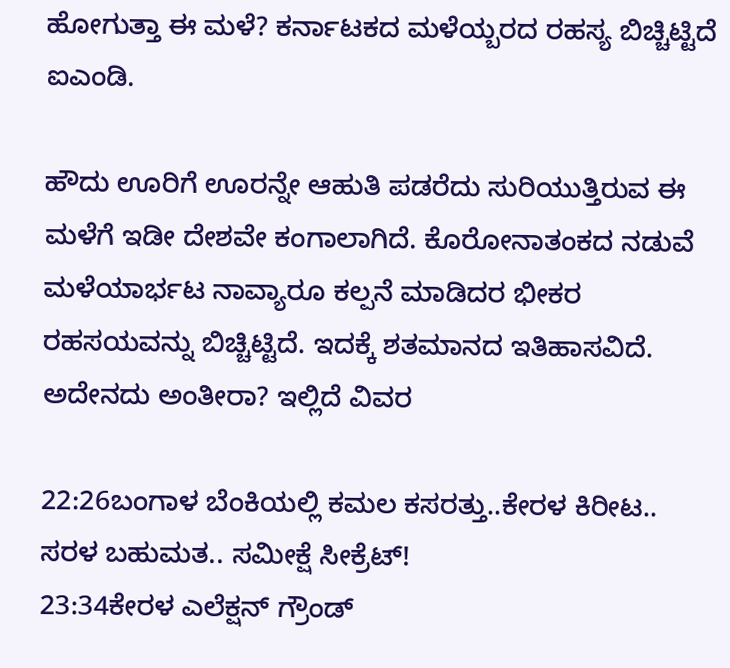ಹೋಗುತ್ತಾ ಈ ಮಳೆ? ಕರ್ನಾಟಕದ ಮಳೆಯ್ಬರದ ರಹಸ್ಯ ಬಿಚ್ಚಿಟ್ಟಿದೆ ಐಎಂಡಿ.

ಹೌದು ಊರಿಗೆ ಊರನ್ನೇ ಆಹುತಿ ಪಡರೆದು ಸುರಿಯುತ್ತಿರುವ ಈ ಮಳೆಗೆ ಇಡೀ ದೇಶವೇ ಕಂಗಾಲಾಗಿದೆ. ಕೊರೋನಾತಂಕದ ನಡುವೆ ಮಳೆಯಾರ್ಭಟ ನಾವ್ಯಾರೂ ಕಲ್ಪನೆ ಮಾಡಿದರ ಭೀಕರ ರಹಸಯವನ್ನು ಬಿಚ್ಚಿಟ್ಟಿದೆ. ಇದಕ್ಕೆ ಶತಮಾನದ ಇತಿಹಾಸವಿದೆ. ಅದೇನದು ಅಂತೀರಾ? ಇಲ್ಲಿದೆ ವಿವರ

22:26ಬಂಗಾಳ ಬೆಂಕಿಯಲ್ಲಿ ಕಮಲ ಕಸರತ್ತು..ಕೇರಳ ಕಿರೀಟ.. ಸರಳ ಬಹುಮತ.. ಸಮೀಕ್ಷೆ ಸೀಕ್ರೆಟ್!
23:34ಕೇರಳ ಎಲೆಕ್ಷನ್ ಗ್ರೌಂಡ್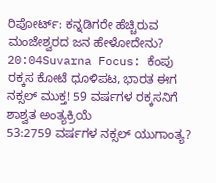ರಿಪೋರ್ಟ್: ಕನ್ನಡಿಗರೇ ಹೆಚ್ಚಿರುವ ಮಂಜೇಶ್ವರದ ಜನ ಹೇಳೋದೇನು?
20:04Suvarna Focus: ಕೆಂಪು ರಕ್ಕಸ ಕೋಟೆ ಧೂಳಿಪಟ, ಭಾರತ ಈಗ ನಕ್ಸಲ್ ಮುಕ್ತ! 59 ವರ್ಷಗಳ ರಕ್ಕಸನಿಗೆ ಶಾಶ್ವತ ಅಂತ್ಯಕ್ರಿಯೆ
53:2759 ವರ್ಷಗಳ ನಕ್ಸಲ್ ಯುಗಾಂತ್ಯ?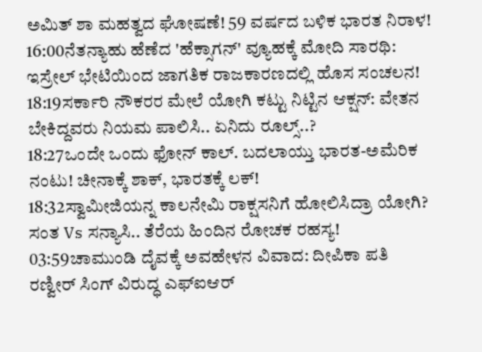ಅಮಿತ್ ಶಾ ಮಹತ್ವದ ಘೋಷಣೆ! 59 ವರ್ಷದ ಬಳಿಕ ಭಾರತ ನಿರಾಳ!
16:00ನೆತನ್ಯಾಹು ಹೆಣೆದ 'ಹೆಕ್ಸಾಗನ್' ವ್ಯೂಹಕ್ಕೆ ಮೋದಿ ಸಾರಥಿ: ಇಸ್ರೇಲ್ ಭೇಟಿಯಿಂದ ಜಾಗತಿಕ ರಾಜಕಾರಣದಲ್ಲಿ ಹೊಸ ಸಂಚಲನ!
18:19ಸರ್ಕಾರಿ ನೌಕರರ ಮೇಲೆ ಯೋಗಿ ಕಟ್ಟು ನಿಟ್ಟಿನ ಆಕ್ಷನ್: ವೇತನ ಬೇಕಿದ್ದವರು ನಿಯಮ ಪಾಲಿಸಿ.. ಏನಿದು ರೂಲ್ಸ್..?
18:27ಒಂದೇ ಒಂದು ಫೋನ್ ಕಾಲ್. ಬದಲಾಯ್ತು ಭಾರತ-ಅಮೆರಿಕ ನಂಟು! ಚೀನಾಕ್ಕೆ ಶಾಕ್, ಭಾರತಕ್ಕೆ ಲಕ್!
18:32ಸ್ವಾಮೀಜಿಯನ್ನ ಕಾಲನೇಮಿ ರಾಕ್ಷಸನಿಗೆ ಹೋಲಿಸಿದ್ರಾ ಯೋಗಿ? ಸಂತ Vs ಸನ್ಯಾಸಿ.. ತೆರೆಯ ಹಿಂದಿನ ರೋಚಕ ರಹಸ್ಯ!
03:59ಚಾಮುಂಡಿ ದೈವಕ್ಕೆ ಅವಹೇಳನ ವಿವಾದ: ದೀಪಿಕಾ ಪತಿ ರಣ್ವೀರ್ ಸಿಂಗ್ ವಿರುದ್ಧ ಎಫ್‌ಐಆರ್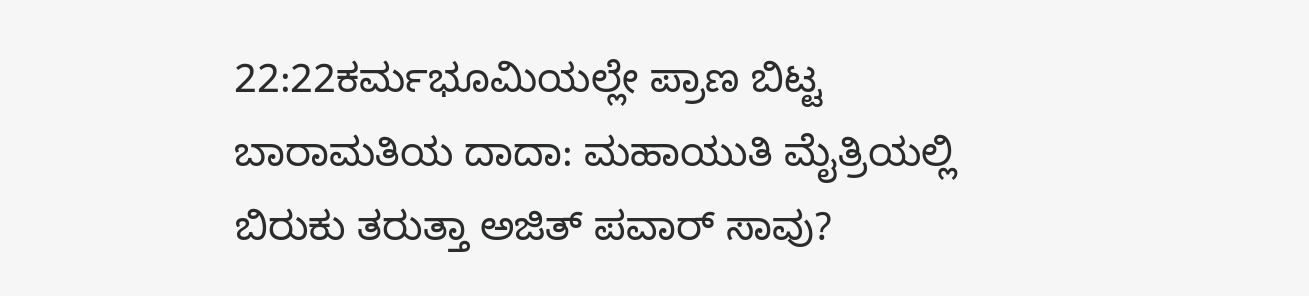22:22ಕರ್ಮಭೂಮಿಯಲ್ಲೇ ಪ್ರಾಣ ಬಿಟ್ಟ ಬಾರಾಮತಿಯ ದಾದಾ: ಮಹಾಯುತಿ ಮೈತ್ರಿಯಲ್ಲಿ ಬಿರುಕು ತರುತ್ತಾ ಅಜಿತ್ ಪವಾರ್ ಸಾವು?